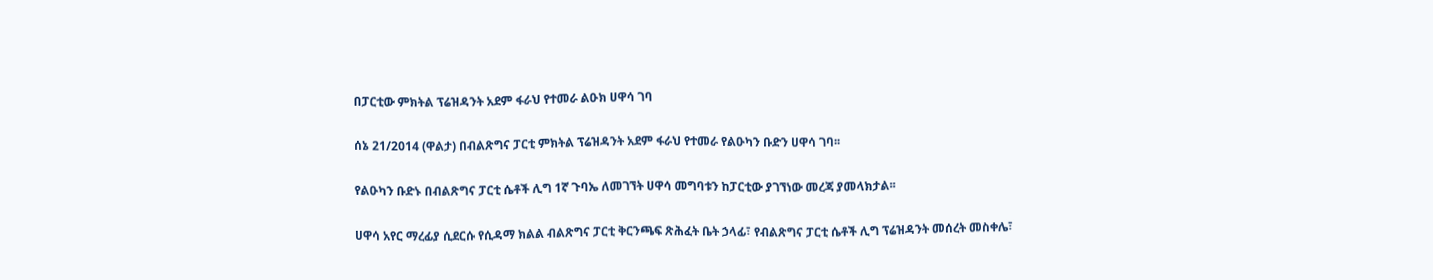በፓርቲው ምክትል ፕሬዝዳንት አደም ፋራህ የተመራ ልዑክ ሀዋሳ ገባ

ሰኔ 21/2014 (ዋልታ) በብልጽግና ፓርቲ ምክትል ፕሬዝዳንት አደም ፋራህ የተመራ የልዑካን ቡድን ሀዋሳ ገባ፡፡

የልዑካን ቡድኑ በብልጽግና ፓርቲ ሴቶች ሊግ 1ኛ ጉባኤ ለመገኘት ሀዋሳ መግባቱን ከፓርቲው ያገኘነው መረጃ ያመላክታል፡፡

ሀዋሳ አየር ማረፊያ ሲደርሱ የሲዳማ ክልል ብልጽግና ፓርቲ ቅርንጫፍ ጽሕፈት ቤት ኃላፊ፣ የብልጽግና ፓርቲ ሴቶች ሊግ ፕሬዝዳንት መሰረት መስቀሌ፣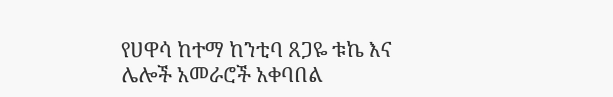የሀዋሳ ከተማ ከንቲባ ጸጋዬ ቱኬ እና ሌሎች አመራሮች አቀባበል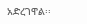አድረገዋል፡፡